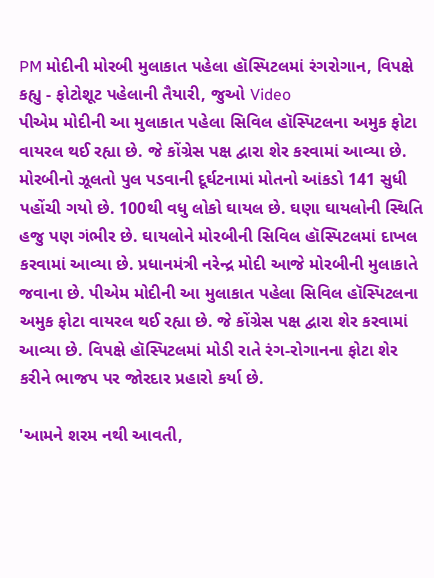PM મોદીની મોરબી મુલાકાત પહેલા હૉસ્પિટલમાં રંગરોગાન, વિપક્ષે કહ્યુ - ફોટોશૂટ પહેલાની તૈયારી, જુઓ Video
પીએમ મોદીની આ મુલાકાત પહેલા સિવિલ હૉસ્પિટલના અમુક ફોટા વાયરલ થઈ રહ્યા છે. જે કોંગ્રેસ પક્ષ દ્વારા શેર કરવામાં આવ્યા છે.
મોરબીનો ઝૂલતો પુલ પડવાની દૂર્ઘટનામાં મોતનો આંકડો 141 સુધી પહોંચી ગયો છે. 100થી વધુ લોકો ઘાયલ છે. ઘણા ઘાયલોની સ્થિતિ હજુ પણ ગંભીર છે. ઘાયલોને મોરબીની સિવિલ હૉસ્પિટલમાં દાખલ કરવામાં આવ્યા છે. પ્રધાનમંત્રી નરેન્દ્ર મોદી આજે મોરબીની મુલાકાતે જવાના છે. પીએમ મોદીની આ મુલાકાત પહેલા સિવિલ હૉસ્પિટલના અમુક ફોટા વાયરલ થઈ રહ્યા છે. જે કોંગ્રેસ પક્ષ દ્વારા શેર કરવામાં આવ્યા છે. વિપક્ષે હૉસ્પિટલમાં મોડી રાતે રંગ-રોગાનના ફોટા શેર કરીને ભાજપ પર જોરદાર પ્રહારો કર્યા છે.

'આમને શરમ નથી આવતી,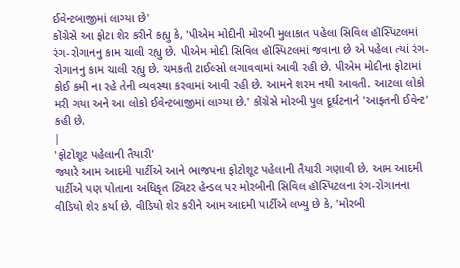ઈવેન્ટબાજીમાં લાગ્યા છે'
કોંગ્રેસે આ ફોટા શેર કરીને કહ્યુ કે, 'પીએમ મોદીની મોરબી મુલાકાત પહેલા સિવિલ હૉસ્પિટલમાં રંગ-રોગાનનુ કામ ચાલી રહ્યુ છે. પીએમ મોદી સિવિલ હૉસ્પિટલમાં જવાના છે એ પહેલા ત્યાં રંગ-રોગાનનુ કામ ચાલી રહ્યુ છે. ચમકતી ટાઈલ્સો લગાવવામાં આવી રહી છે. પીએમ મોદીના ફોટામાં કોઈ કમી ના રહે તેની વ્યવસ્થા કરવામાં આવી રહી છે. આમને શરમ નથી આવતી. આટલા લોકો મરી ગયા અને આ લોકો ઈવેન્ટબાજીમાં લાગ્યા છે.' કોંગ્રેસે મોરબી પુલ દૂર્ઘટનાને 'આફતની ઈવેન્ટ' કહી છે.
|
'ફોટોશૂટ પહેલાની તૈયારી'
જ્યારે આમ આદમી પાર્ટીએ આને ભાજપના ફોટોશૂટ પહેલાની તૈયારી ગણાવી છે. આમ આદમી પાર્ટીએ પણ પોતાના અધિકૃત ટ્વિટર હેન્ડલ પર મોરબીની સિવિલ હૉસ્પિટલના રંગ-રોગાનના વીડિયો શેર કર્યા છે. વીડિયો શેર કરીને આમ આદમી પાર્ટીએ લખ્યુ છે કે, 'મોરબી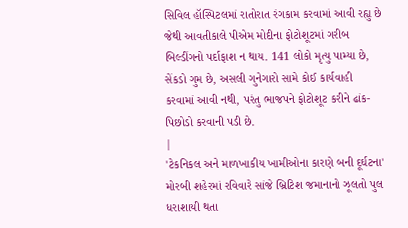સિવિલ હૉસ્પિટલમાં રાતોરાત રંગકામ કરવામાં આવી રહ્યુ છે જેથી આવતીકાલે પીએમ મોદીના ફોટોશૂટમાં ગરીબ બિલ્ડીંગનો પર્દાફાશ ન થાય. 141 લોકો મૃત્યુ પામ્યા છે, સેંકડો ગુમ છે, અસલી ગુનેગારો સામે કોઈ કાર્યવાહી કરવામાં આવી નથી, પરંતુ ભાજપને ફોટોશૂટ કરીને ઢાંક-પિછોડો કરવાની પડી છે.
|
'ટેકનિકલ અને માળખાકીય ખામીઓના કારણે બની દૂર્ઘટના'
મોરબી શહેરમાં રવિવારે સાંજે બ્રિટિશ જમાનાનો ઝૂલતો પુલ ધરાશાયી થતા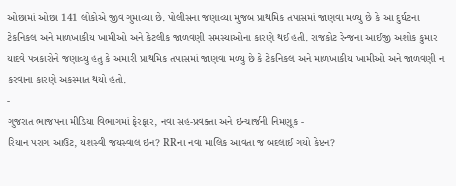ઓછામાં ઓછા 141 લોકોએ જીવ ગુમાવ્યા છે. પોલીસના જણાવ્યા મુજબ પ્રાથમિક તપાસમાં જાણવા મળ્યુ છે કે આ દુર્ઘટના ટેકનિકલ અને માળખાકીય ખામીઓ અને કેટલીક જાળવણી સમસ્યાઓના કારણે થઈ હતી. રાજકોટ રેન્જના આઈજી અશોક કુમાર યાદવે પત્રકારોને જણાવ્યુ હતુ કે અમારી પ્રાથમિક તપાસમાં જાણવા મળ્યુ છે કે ટેકનિકલ અને માળખાકીય ખામીઓ અને જાળવણી ન કરવાના કારણે અકસ્માત થયો હતો.
-
ગુજરાત ભાજપના મીડિયા વિભાગમાં ફેરફાર, નવા સહ-પ્રવક્તા અને ઇન્ચાર્જની નિમણૂક -
રિયાન પરાગ આઉટ, યશસ્વી જયસ્વાલ ઇન? RRના નવા માલિક આવતા જ બદલાઈ ગયો કેપ્ટન?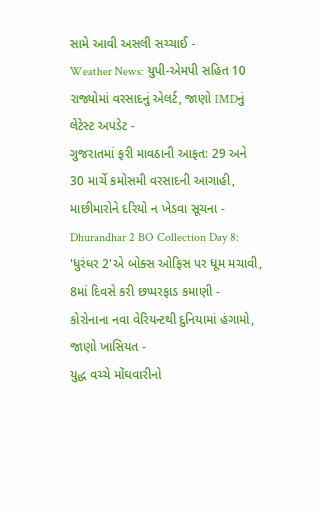સામે આવી અસલી સચ્ચાઈ -
Weather News: યુપી-એમપી સહિત 10 રાજ્યોમાં વરસાદનું એલર્ટ, જાણો IMDનું લેટેસ્ટ અપડેટ -
ગુજરાતમાં ફરી માવઠાની આફત: 29 અને 30 માર્ચે કમોસમી વરસાદની આગાહી, માછીમારોને દરિયો ન ખેડવા સૂચના -
Dhurandhar 2 BO Collection Day 8: 'ધુરંધર 2'એ બોક્સ ઓફિસ પર ધૂમ મચાવી, 8માં દિવસે કરી છપ્પરફાડ કમાણી -
કોરોનાના નવા વેરિયન્ટથી દુનિયામાં હંગામો, જાણો ખાસિયત -
યુદ્ધ વચ્ચે મોંઘવારીનો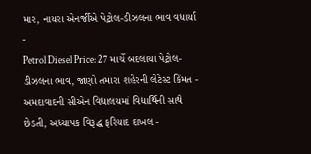માર, નાયરા એનર્જીએ પેટ્રોલ-ડીઝલના ભાવ વધાર્યા -
Petrol Diesel Price: 27 માર્ચે બદલાયા પેટ્રોલ-ડીઝલના ભાવ, જાણો તમારા શહેરની લેટેસ્ટ કિંમત -
અમદાવાદની સીએન વિદ્યાલયમાં વિદ્યાર્થિની સાથે છેડતી, અધ્યાપક વિરૂદ્ધ ફરિયાદ દાખલ -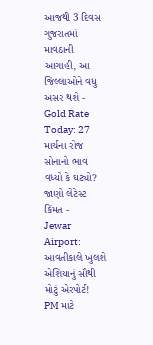આજથી 3 દિવસ ગુજરાતમાં માવઠાની આગાહી, આ જિલ્લાઓને વધુ અસર થશે -
Gold Rate Today: 27 માર્ચના રોજ સોનાનો ભાવ વધ્યો કે ઘટ્યો? જાણો લેટેસ્ટ કિંમત -
Jewar Airport: આવતીકાલે ખુલશે એશિયાનું સૌથી મોટું એરપોર્ટ! PM માટે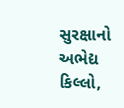સુરક્ષાનો અભેદ્ય કિલ્લો,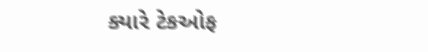ક્યારે ટેકઓફ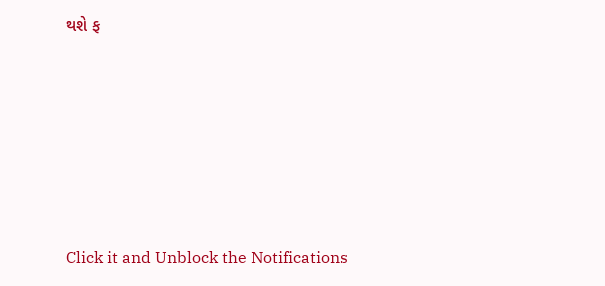થશે ફ







Click it and Unblock the Notifications